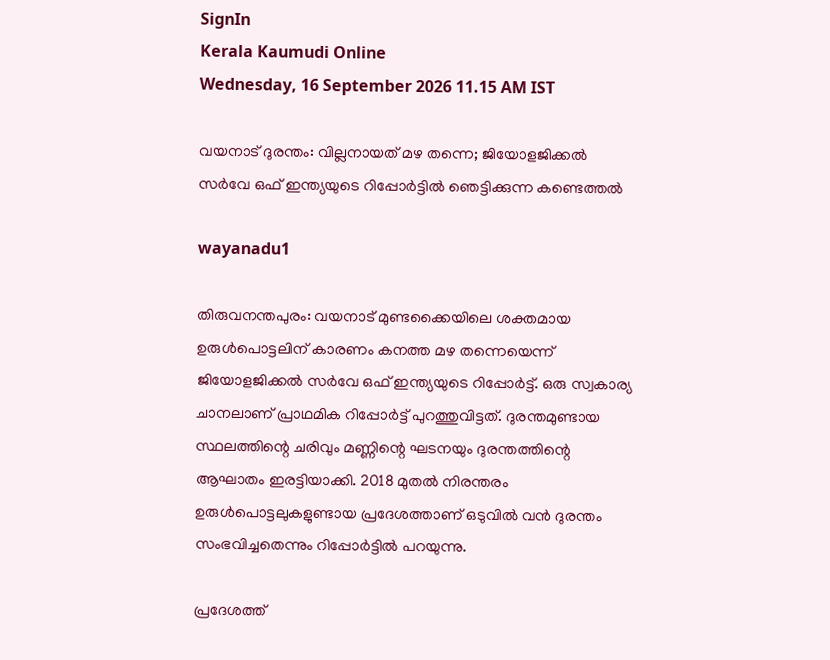SignIn
Kerala Kaumudi Online
Wednesday, 16 September 2026 11.15 AM IST

വയനാട് ദുരന്തം: വില്ലനായത് മഴ തന്നെ; ജിയോളജിക്കൽ സർവേ ഒഫ് ഇന്ത്യയുടെ റിപ്പോർട്ടിൽ ഞെട്ടിക്കുന്ന കണ്ടെത്തൽ

wayanadu1

തിരുവനന്തപുരം: വയനാട് മുണ്ടക്കൈയിലെ ശക്തമായ ഉരുൾപൊട്ടലിന് കാരണം കനത്ത മഴ തന്നെയെന്ന് ജിയോളജിക്കൽ സർവേ ഒഫ് ഇന്ത്യയുടെ റിപ്പോർട്ട്. ഒരു സ്വകാര്യ ചാനലാണ് പ്രാഥമിക റിപ്പോർട്ട് പുറത്തുവിട്ടത്. ദുരന്തമുണ്ടായ സ്ഥലത്തിന്റെ ചരിവും മണ്ണിന്റെ ഘടനയും ദുരന്തത്തിന്റെ ആഘാതം ഇരട്ടിയാക്കി. 2018 മുതൽ നിരന്തരം ഉരുൾപൊട്ടലുകളുണ്ടായ പ്രദേശത്താണ് ഒടുവിൽ വൻ ദുരന്തം സംഭവിച്ചതെന്നും റിപ്പോർട്ടിൽ പറയുന്നു.

പ്രദേശത്ത്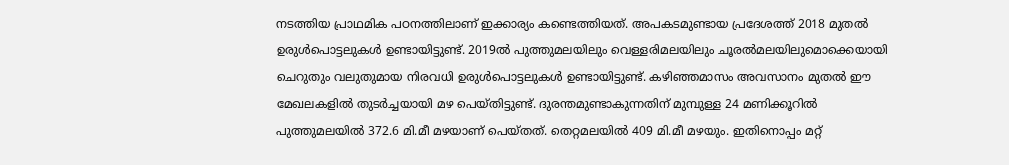നടത്തിയ പ്രാഥമിക പഠനത്തിലാണ് ഇക്കാര്യം കണ്ടെത്തിയത്. അപകടമുണ്ടായ പ്രദേശത്ത് 2018 മുതൽ ഉരുൾപൊട്ടലുകൾ ഉണ്ടായിട്ടുണ്ട്. 2019ൽ പുത്തുമലയിലും വെള്ളരിമലയിലും ചൂരൽമലയിലുമൊക്കെയായി ചെറുതും വലുതുമായ നിരവധി ഉരുൾപൊട്ടലുകൾ ഉണ്ടായിട്ടുണ്ട്. കഴിഞ്ഞമാസം അവസാനം മുതൽ ഈ മേഖലകളിൽ തുടർച്ചയായി മഴ പെയ്തിട്ടുണ്ട്. ദുരന്തമുണ്ടാകുന്നതിന് മുമ്പുള്ള 24 മണിക്കൂറിൽ പുത്തുമലയിൽ 372.6 മി.മീ മഴയാണ് പെയ്തത്. തെറ്റമലയിൽ 409 മി.മീ മഴയും. ഇതിനൊപ്പം മറ്റ്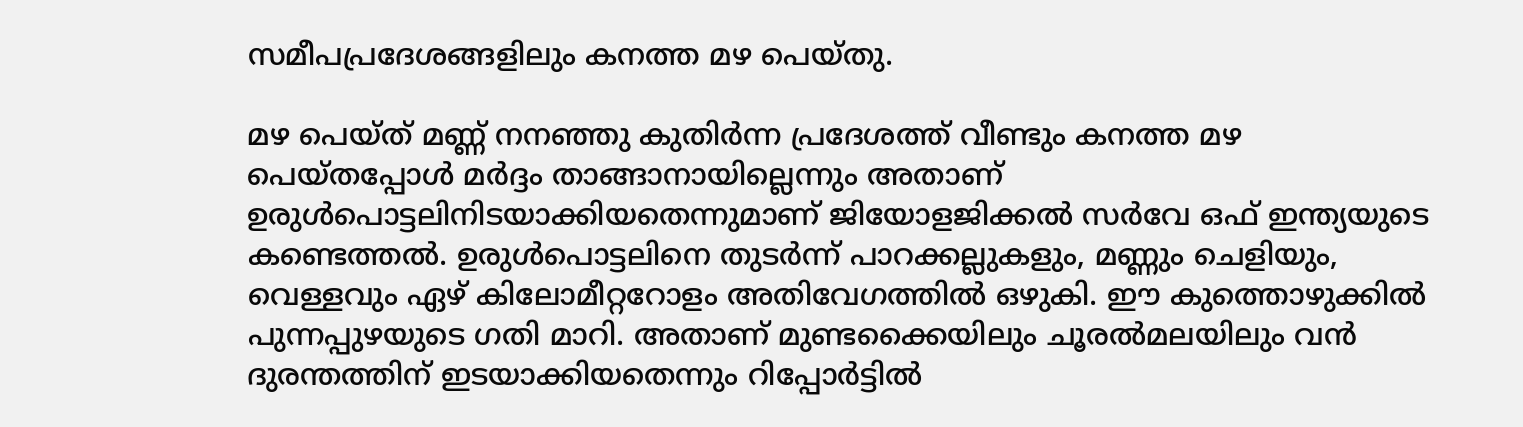സമീപപ്രദേശങ്ങളിലും കനത്ത മഴ പെയ്തു.

മഴ പെയ്ത് മണ്ണ് നനഞ്ഞു കുതിർന്ന പ്രദേശത്ത് വീണ്ടും കനത്ത മഴ പെയ്തപ്പോൾ മർദ്ദം താങ്ങാനായില്ലെന്നും അതാണ് ഉരുൾപൊട്ടലിനിടയാക്കിയതെന്നുമാണ് ജിയോളജിക്കൽ സർവേ ഒഫ് ഇന്ത്യയുടെ കണ്ടെത്തൽ. ഉരുൾപൊട്ടലിനെ തുടർന്ന് പാറക്കല്ലുകളും, മണ്ണും ചെളിയും, വെള്ളവും ഏഴ് കിലോമീറ്ററോളം അതിവേഗത്തിൽ ഒഴുകി. ഈ കുത്തൊഴുക്കിൽ പുന്നപ്പുഴയുടെ ഗതി മാറി. അതാണ് മുണ്ടക്കൈയിലും ചൂരൽമലയിലും വൻ ദുരന്തത്തിന് ഇടയാക്കിയതെന്നും റിപ്പോർട്ടിൽ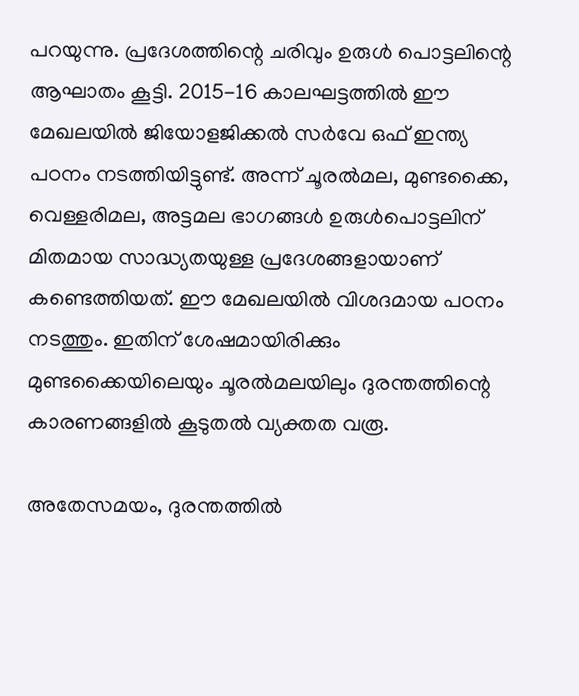പറയുന്നു. പ്രദേശത്തിന്റെ ചരിവും ഉരുൾ പൊട്ടലിന്റെ ആഘാതം കൂട്ടി. 2015-16 കാലഘട്ടത്തിൽ ഈ മേഖലയിൽ ജിയോളജിക്കൽ സർവേ ഒഫ് ഇന്ത്യ പഠനം നടത്തിയിട്ടുണ്ട്. അന്ന് ചൂരൽമല, മുണ്ടക്കൈ, വെള്ളരിമല, അട്ടമല ഭാഗങ്ങൾ ഉരുൾപൊട്ടലിന് മിതമായ സാദ്ധ്യതയുള്ള പ്രദേശങ്ങളായാണ് കണ്ടെത്തിയത്. ഈ മേഖലയിൽ വിശദമായ പഠനം നടത്തും. ഇതിന് ശേഷമായിരിക്കും മുണ്ടക്കൈയിലെയും ചൂരൽമലയിലും ദുരന്തത്തിന്റെ കാരണങ്ങളിൽ കൂടുതൽ വ്യക്തത വരൂ.

അതേസമയം, ദുരന്തത്തിൽ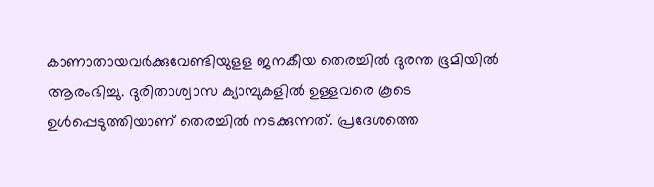കാണാതായവർക്കുവേണ്ടിയുളള ജനകീയ തെരച്ചിൽ ദുരന്ത ഭൂമിയിൽ ആരംഭിച്ചു. ദുരിതാശ്വാസ ക്യാമ്പുകളിൽ ഉള്ളവരെ കൂടെ ഉൾപ്പെടുത്തിയാണ് തെരച്ചിൽ നടക്കുന്നത്. പ്രദേശത്തെ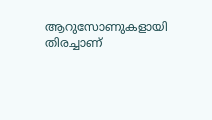ആറുസോണുകളായി തിരച്ചാണ്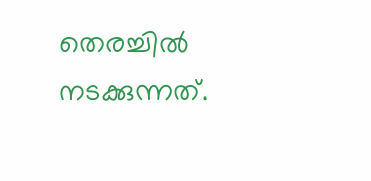തെരച്ചിൽ നടക്കുന്നത്.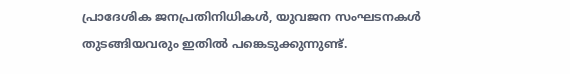പ്രാദേശിക ജനപ്രതിനിധികൾ, യുവജന സംഘടനകൾ തുടങ്ങിയവരും ഇതിൽ പങ്കെടുക്കുന്നുണ്ട്.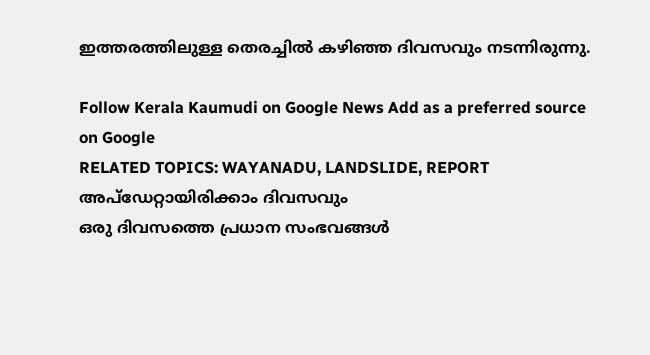ഇത്തരത്തിലുള്ള തെരച്ചിൽ കഴിഞ്ഞ ദിവസവും നടന്നിരുന്നു.

Follow Kerala Kaumudi on Google News Add as a preferred source on Google
RELATED TOPICS: WAYANADU, LANDSLIDE, REPORT
അപ്ഡേറ്റായിരിക്കാം ദിവസവും
ഒരു ദിവസത്തെ പ്രധാന സംഭവങ്ങൾ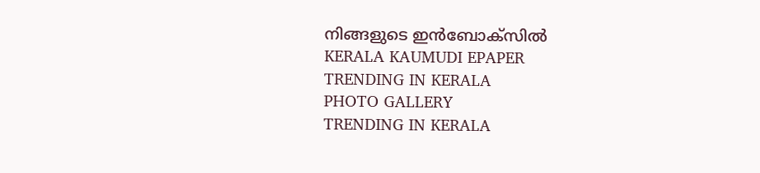നിങ്ങളുടെ ഇൻബോക്സിൽ
KERALA KAUMUDI EPAPER
TRENDING IN KERALA
PHOTO GALLERY
TRENDING IN KERALA